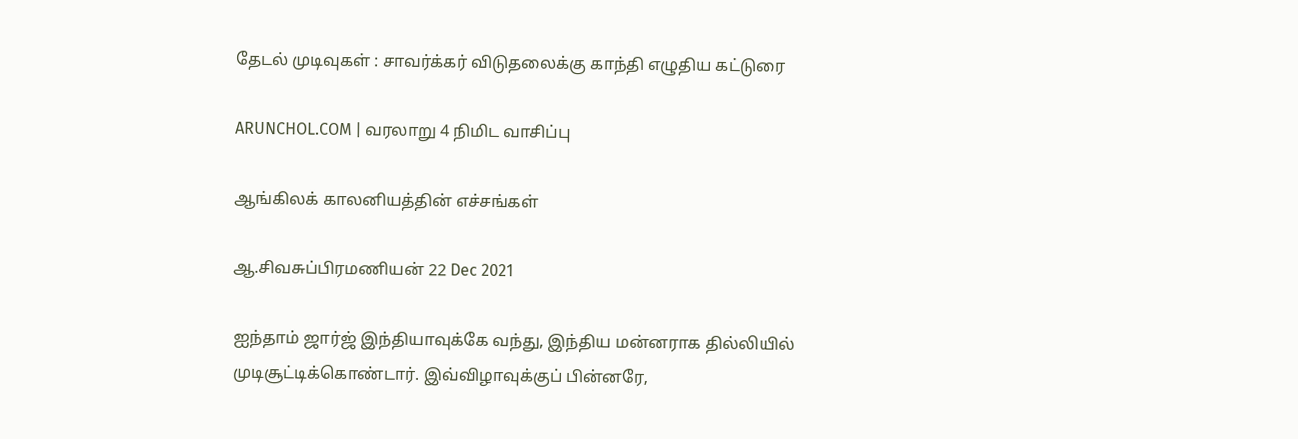தேடல் முடிவுகள் : சாவர்க்கர் விடுதலைக்கு காந்தி எழுதிய கட்டுரை

ARUNCHOL.COM | வரலாறு 4 நிமிட வாசிப்பு

ஆங்கிலக் காலனியத்தின் எச்சங்கள்

ஆ.சிவசுப்பிரமணியன் 22 Dec 2021

ஐந்தாம் ஜார்ஜ் இந்தியாவுக்கே வந்து, இந்திய மன்னராக தில்லியில் முடிசூட்டிக்கொண்டார். இவ்விழாவுக்குப் பின்னரே,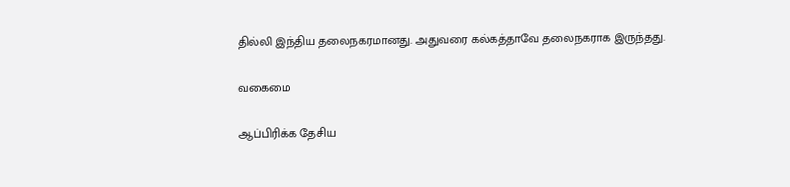தில்லி இந்திய தலைநகரமானது. அதுவரை கல்கத்தாவே தலைநகராக இருந்தது.

வகைமை

ஆப்பிரிக்க தேசிய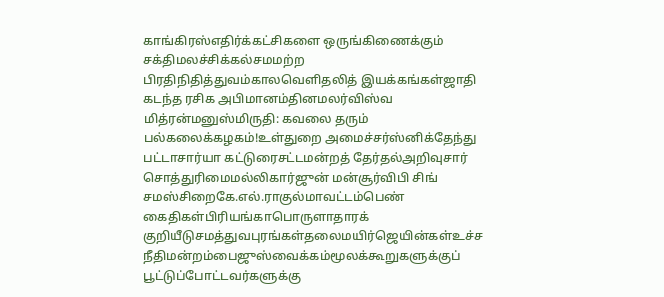காங்கிரஸ்எதிர்க்கட்சிகளை ஒருங்கிணைக்கும் சக்திமலச்சிக்கல்சமமற்ற பிரதிநிதித்துவம்காலவெளிதலித் இயக்கங்கள்ஜாதி கடந்த ரசிக அபிமானம்தினமலர்விஸ்வ மித்ரன்மனுஸ்மிருதி: கவலை தரும் பல்கலைக்கழகம்!உள்துறை அமைச்சர்ஸ்னிக்தேந்து பட்டாசார்யா கட்டுரைசட்டமன்றத் தேர்தல்அறிவுசார் சொத்துரிமைமல்லிகார்ஜுன் மன்சூர்விபி சிங் சமஸ்சிறைகே.எல்.ராகுல்மாவட்டம்பெண் கைதிகள்பிரியங்காபொருளாதாரக் குறியீடுசமத்துவபுரங்கள்தலைமயிர்ஜெயின்கள்உச்ச நீதிமன்றம்பைஜுஸ்வைக்கம்மூலக்கூறுகளுக்குப் பூட்டுப்போட்டவர்களுக்கு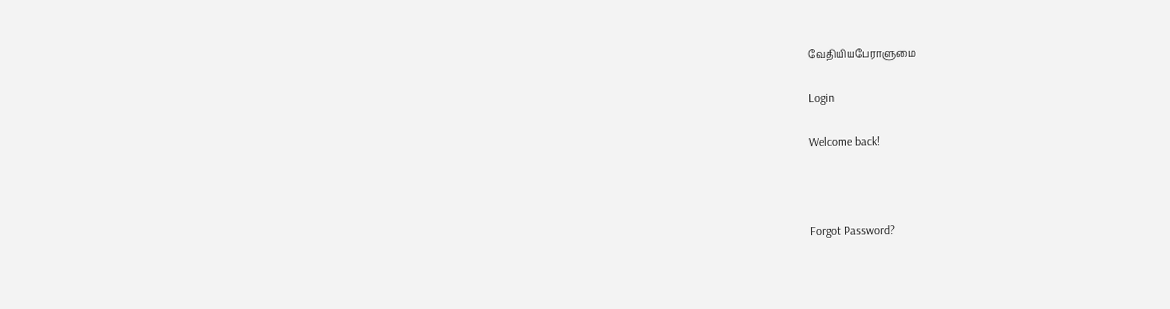வேதியியபேராளுமை

Login

Welcome back!



Forgot Password?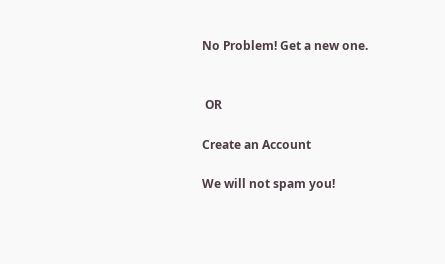No Problem! Get a new one.


 OR

Create an Account

We will not spam you!